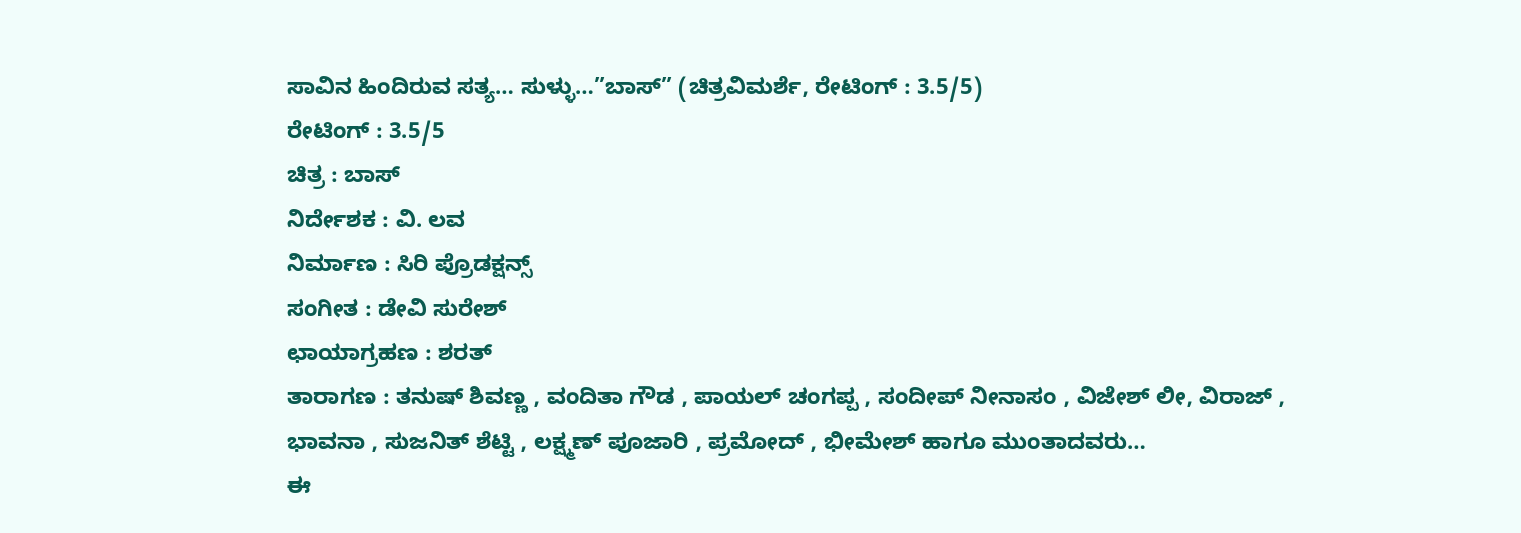ಸಾವಿನ ಹಿಂದಿರುವ ಸತ್ಯ… ಸುಳ್ಳು…”ಬಾಸ್” (ಚಿತ್ರವಿಮರ್ಶೆ, ರೇಟಿಂಗ್ : 3.5/5)
ರೇಟಿಂಗ್ : 3.5/5
ಚಿತ್ರ : ಬಾಸ್
ನಿರ್ದೇಶಕ : ವಿ. ಲವ
ನಿರ್ಮಾಣ : ಸಿರಿ ಪ್ರೊಡಕ್ಷನ್ಸ್
ಸಂಗೀತ : ಡೇವಿ ಸುರೇಶ್
ಛಾಯಾಗ್ರಹಣ : ಶರತ್
ತಾರಾಗಣ : ತನುಷ್ ಶಿವಣ್ಣ , ವಂದಿತಾ ಗೌಡ , ಪಾಯಲ್ ಚಂಗಪ್ಪ , ಸಂದೀಪ್ ನೀನಾಸಂ , ವಿಜೇಶ್ ಲೀ, ವಿರಾಜ್ , ಭಾವನಾ , ಸುಜನಿತ್ ಶೆಟ್ಟಿ , ಲಕ್ಷ್ಮಣ್ ಪೂಜಾರಿ , ಪ್ರಮೋದ್ , ಭೀಮೇಶ್ ಹಾಗೂ ಮುಂತಾದವರು…
ಈ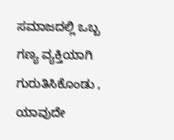ಸಮಾಜದಲ್ಲಿ ಒಬ್ಬ ಗಣ್ಯ ವ್ಯಕ್ತಿಯಾಗಿ ಗುರುತಿಸಿಕೊಂಡು , ಯಾವುದೇ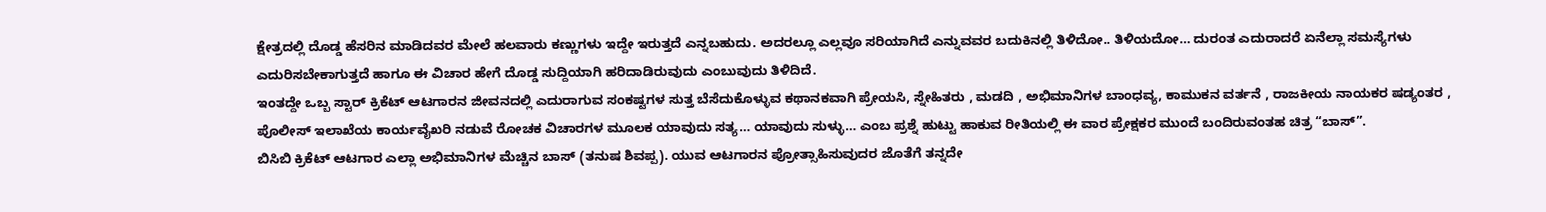ಕ್ಷೇತ್ರದಲ್ಲಿ ದೊಡ್ಡ ಹೆಸರಿನ ಮಾಡಿದವರ ಮೇಲೆ ಹಲವಾರು ಕಣ್ಣುಗಳು ಇದ್ದೇ ಇರುತ್ತದೆ ಎನ್ನಬಹುದು. ಅದರಲ್ಲೂ ಎಲ್ಲವೂ ಸರಿಯಾಗಿದೆ ಎನ್ನುವವರ ಬದುಕಿನಲ್ಲಿ ತಿಳಿದೋ.. ತಿಳಿಯದೋ… ದುರಂತ ಎದುರಾದರೆ ಏನೆಲ್ಲಾ ಸಮಸ್ಯೆಗಳು ಎದುರಿಸಬೇಕಾಗುತ್ತದೆ ಹಾಗೂ ಈ ವಿಚಾರ ಹೇಗೆ ದೊಡ್ಡ ಸುದ್ದಿಯಾಗಿ ಹರಿದಾಡಿರುವುದು ಎಂಬುವುದು ತಿಳಿದಿದೆ.
ಇಂತದ್ದೇ ಒಬ್ಬ ಸ್ಟಾರ್ ಕ್ರಿಕೆಟ್ ಆಟಗಾರನ ಜೀವನದಲ್ಲಿ ಎದುರಾಗುವ ಸಂಕಷ್ಟಗಳ ಸುತ್ತ ಬೆಸೆದುಕೊಳ್ಳುವ ಕಥಾನಕವಾಗಿ ಪ್ರೇಯಸಿ, ಸ್ನೇಹಿತರು , ಮಡದಿ , ಅಭಿಮಾನಿಗಳ ಬಾಂಧವ್ಯ, ಕಾಮುಕನ ವರ್ತನೆ , ರಾಜಕೀಯ ನಾಯಕರ ಷಡ್ಯಂತರ , ಪೊಲೀಸ್ ಇಲಾಖೆಯ ಕಾರ್ಯವೈಖರಿ ನಡುವೆ ರೋಚಕ ವಿಚಾರಗಳ ಮೂಲಕ ಯಾವುದು ಸತ್ಯ… ಯಾವುದು ಸುಳ್ಳು… ಎಂಬ ಪ್ರಶ್ನೆ ಹುಟ್ಟು ಹಾಕುವ ರೀತಿಯಲ್ಲಿ ಈ ವಾರ ಪ್ರೇಕ್ಷಕರ ಮುಂದೆ ಬಂದಿರುವಂತಹ ಚಿತ್ರ “ಬಾಸ್”.
ಬಿಸಿಬಿ ಕ್ರಿಕೆಟ್ ಆಟಗಾರ ಎಲ್ಲಾ ಅಭಿಮಾನಿಗಳ ಮೆಚ್ಚಿನ ಬಾಸ್ (ತನುಷ ಶಿವಪ್ಪ). ಯುವ ಆಟಗಾರನ ಪ್ರೋತ್ಸಾಹಿಸುವುದರ ಜೊತೆಗೆ ತನ್ನದೇ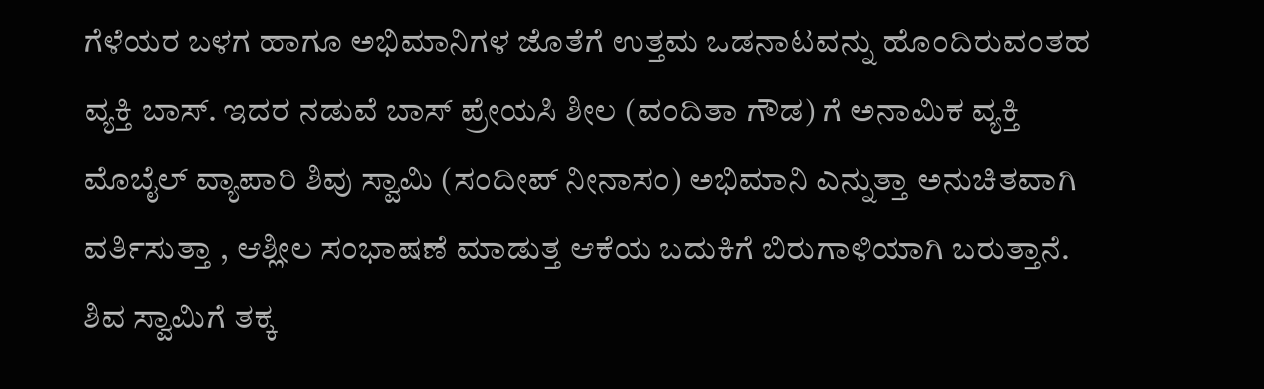ಗೆಳೆಯರ ಬಳಗ ಹಾಗೂ ಅಭಿಮಾನಿಗಳ ಜೊತೆಗೆ ಉತ್ತಮ ಒಡನಾಟವನ್ನು ಹೊಂದಿರುವಂತಹ ವ್ಯಕ್ತಿ ಬಾಸ್. ಇದರ ನಡುವೆ ಬಾಸ್ ಪ್ರೇಯಸಿ ಶೀಲ (ವಂದಿತಾ ಗೌಡ) ಗೆ ಅನಾಮಿಕ ವ್ಯಕ್ತಿ ಮೊಬೈಲ್ ವ್ಯಾಪಾರಿ ಶಿವು ಸ್ವಾಮಿ (ಸಂದೀಪ್ ನೀನಾಸಂ) ಅಭಿಮಾನಿ ಎನ್ನುತ್ತಾ ಅನುಚಿತವಾಗಿ ವರ್ತಿಸುತ್ತಾ , ಆಶ್ಲೀಲ ಸಂಭಾಷಣೆ ಮಾಡುತ್ತ ಆಕೆಯ ಬದುಕಿಗೆ ಬಿರುಗಾಳಿಯಾಗಿ ಬರುತ್ತಾನೆ.
ಶಿವ ಸ್ವಾಮಿಗೆ ತಕ್ಕ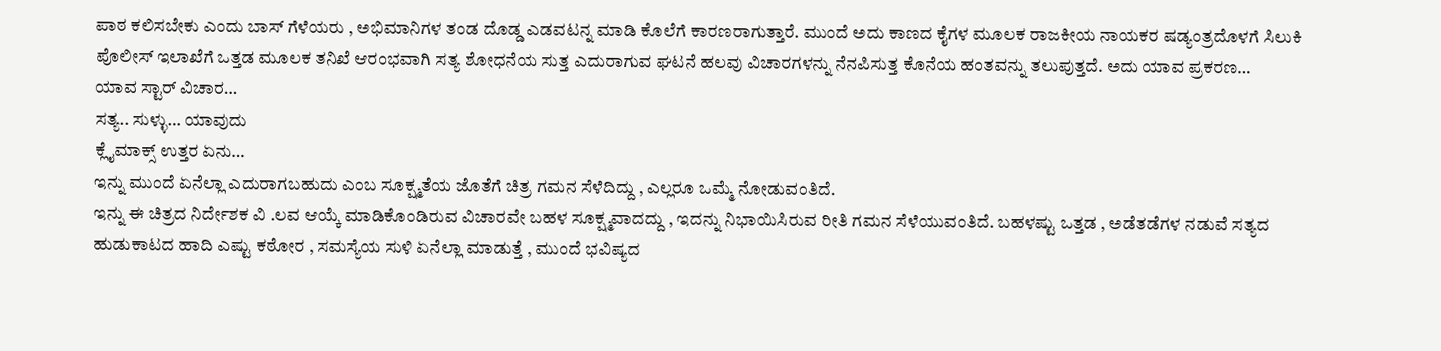ಪಾಠ ಕಲಿಸಬೇಕು ಎಂದು ಬಾಸ್ ಗೆಳೆಯರು , ಅಭಿಮಾನಿಗಳ ತಂಡ ದೊಡ್ಡ ಎಡವಟನ್ನ ಮಾಡಿ ಕೊಲೆಗೆ ಕಾರಣರಾಗುತ್ತಾರೆ. ಮುಂದೆ ಅದು ಕಾಣದ ಕೈಗಳ ಮೂಲಕ ರಾಜಕೀಯ ನಾಯಕರ ಷಡ್ಯಂತ್ರದೊಳಗೆ ಸಿಲುಕಿ ಪೊಲೀಸ್ ಇಲಾಖೆಗೆ ಒತ್ತಡ ಮೂಲಕ ತನಿಖೆ ಆರಂಭವಾಗಿ ಸತ್ಯ ಶೋಧನೆಯ ಸುತ್ತ ಎದುರಾಗುವ ಘಟನೆ ಹಲವು ವಿಚಾರಗಳನ್ನು ನೆನಪಿಸುತ್ತ ಕೊನೆಯ ಹಂತವನ್ನು ತಲುಪುತ್ತದೆ. ಅದು ಯಾವ ಪ್ರಕರಣ…
ಯಾವ ಸ್ಟಾರ್ ವಿಚಾರ…
ಸತ್ಯ.. ಸುಳ್ಳು… ಯಾವುದು
ಕ್ಲೈಮಾಕ್ಸ್ ಉತ್ತರ ಏನು…
ಇನ್ನು ಮುಂದೆ ಏನೆಲ್ಲಾ ಎದುರಾಗಬಹುದು ಎಂಬ ಸೂಕ್ಷ್ಮತೆಯ ಜೊತೆಗೆ ಚಿತ್ರ ಗಮನ ಸೆಳೆದಿದ್ದು , ಎಲ್ಲರೂ ಒಮ್ಮೆ ನೋಡುವಂತಿದೆ.
ಇನ್ನು ಈ ಚಿತ್ರದ ನಿರ್ದೇಶಕ ವಿ .ಲವ ಆಯ್ಕೆ ಮಾಡಿಕೊಂಡಿರುವ ವಿಚಾರವೇ ಬಹಳ ಸೂಕ್ಷ್ಮವಾದದ್ದು , ಇದನ್ನು ನಿಭಾಯಿಸಿರುವ ರೀತಿ ಗಮನ ಸೆಳೆಯುವಂತಿದೆ. ಬಹಳಷ್ಟು ಒತ್ತಡ , ಅಡೆತಡೆಗಳ ನಡುವೆ ಸತ್ಯದ ಹುಡುಕಾಟದ ಹಾದಿ ಎಷ್ಟು ಕಠೋರ , ಸಮಸ್ಯೆಯ ಸುಳಿ ಏನೆಲ್ಲಾ ಮಾಡುತ್ತೆ , ಮುಂದೆ ಭವಿಷ್ಯದ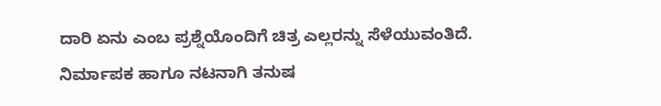ದಾರಿ ಏನು ಎಂಬ ಪ್ರಶ್ನೆಯೊಂದಿಗೆ ಚಿತ್ರ ಎಲ್ಲರನ್ನು ಸೆಳೆಯುವಂತಿದೆ. ನಿರ್ಮಾಪಕ ಹಾಗೂ ನಟನಾಗಿ ತನುಷ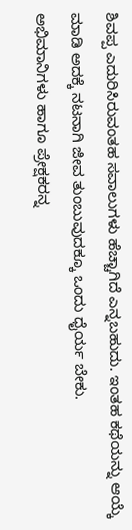ಶಿವಪ್ಪ ಎದುರಿಸಿರುವಂತಹ ಸವಾಲುಗಳು ಹೆಚ್ಚಾಗಿದೆ ಎನ್ನಬಹುದು. ಇಂತಹ ಕಥೆಯನ್ನು ಆಯ್ಕೆ ಮಾಡಿ ಅದಕ್ಕೆ ನಟನಾಗಿ ಜೀವ ತುಂಬುವುದಕ್ಕೂ ಒಂದು ಧೈರ್ಯ ಬೇಕು.
ಅಭಿಮಾನಿಗಳು ಹಾಗೂ ಪ್ರೇಕ್ಷಕರನ್ನ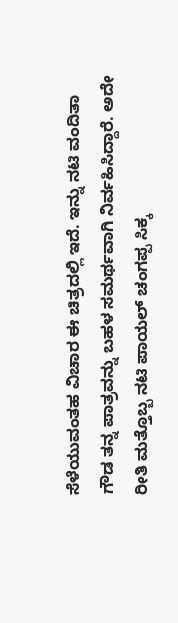ಸೆಳೆಯುವಂತಹ ವಿಚಾರ ಈ ಚಿತ್ರದಲ್ಲಿ ಇದೆ. ಇನ್ನು ನಟಿ ವಂದಿತಾ ಗೌಡ ತನ್ನ ಪಾತ್ರವನ್ನು ಬಹಳ ಸಮರ್ಥವಾಗಿ ನಿರ್ವಹಿಸಿದ್ದಾರೆ. ಅದೇ ರೀತಿ ಮತ್ತೊಬ್ಬ ನಟಿ ಪಾಯಲ್ ಚಂಗಪ್ಪ ಸಿಕ್ಕ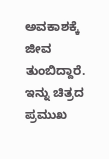ಅವಕಾಶಕ್ಕೆ ಜೀವ ತುಂಬಿದ್ದಾರೆ. ಇನ್ನು ಚಿತ್ರದ ಪ್ರಮುಖ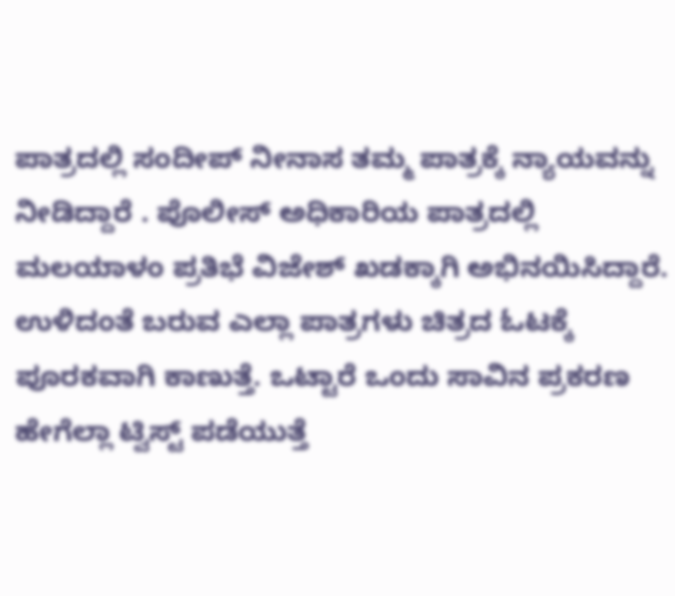ಪಾತ್ರದಲ್ಲಿ ಸಂದೀಪ್ ನೀನಾಸ ತಮ್ಮ ಪಾತ್ರಕ್ಕೆ ನ್ಯಾಯವನ್ನು ನೀಡಿದ್ದಾರೆ . ಪೊಲೀಸ್ ಅಧಿಕಾರಿಯ ಪಾತ್ರದಲ್ಲಿ ಮಲಯಾಳಂ ಪ್ರತಿಭೆ ವಿಜೇಶ್ ಖಡಕ್ಕಾಗಿ ಅಭಿನಯಿಸಿದ್ದಾರೆ. ಉಳಿದಂತೆ ಬರುವ ಎಲ್ಲಾ ಪಾತ್ರಗಳು ಚಿತ್ರದ ಓಟಕ್ಕೆ ಪೂರಕವಾಗಿ ಕಾಣುತ್ತೆ. ಒಟ್ಟಾರೆ ಒಂದು ಸಾವಿನ ಪ್ರಕರಣ ಹೇಗೆಲ್ಲಾ ಟ್ವಿಸ್ಟ್ ಪಡೆಯುತ್ತೆ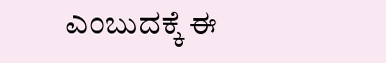ಎಂಬುದಕ್ಕೆ ಈ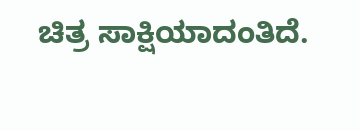ಚಿತ್ರ ಸಾಕ್ಷಿಯಾದಂತಿದೆ.